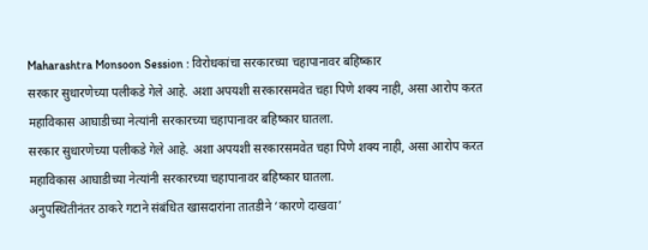Maharashtra Monsoon Session : विरोधकांचा सरकारच्या चहापानावर बहिष्कार
सरकार सुधारणेच्या पलीकडे गेले आहे. अशा अपयशी सरकारसमवेत चहा पिणे शक्य नाही, असा आरोप करत महाविकास आघाडीच्या नेत्यांनी सरकारच्या चहापानावर बहिष्कार घातला.
सरकार सुधारणेच्या पलीकडे गेले आहे. अशा अपयशी सरकारसमवेत चहा पिणे शक्य नाही, असा आरोप करत महाविकास आघाडीच्या नेत्यांनी सरकारच्या चहापानावर बहिष्कार घातला.
अनुपस्थितीनंतर ठाकरे गटाने संबंधित खासदारांना तातडीने ‘कारणे दाखवा’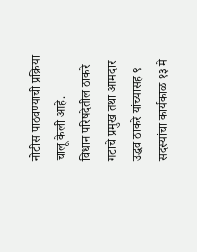नोटीस पाठवण्याची प्रक्रिया चालू केली आहे.
विधान परिषदेतील ठाकरे गटाचे प्रमुख तथा आमदार उद्धव ठाकरे यांच्यासह ९ सदस्यांचा कार्यकाळ १३ मे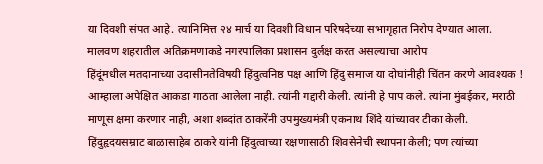या दिवशी संपत आहे. त्यानिमित्त २४ मार्च या दिवशी विधान परिषदेच्या सभागृहात निरोप देण्यात आला.
मालवण शहरातील अतिक्रमणाकडे नगरपालिका प्रशासन दुर्लक्ष करत असल्याचा आरोप
हिंदूंमधील मतदानाच्या उदासीनतेविषयी हिंदुत्वनिष्ठ पक्ष आणि हिंदु समाज या दोघांनीही चिंतन करणे आवश्यक !
आम्हाला अपेक्षित आकडा गाठता आलेला नाही. त्यांनी गद्दारी केली. त्यांनी हे पाप कले. त्यांना मुंबईकर, मराठी माणूस क्षमा करणार नाही, अशा शब्दांत ठाकरेंनी उपमुख्यमंत्री एकनाथ शिंदे यांच्यावर टीका केली.
हिंदुहृदयसम्राट बाळासाहेब ठाकरे यांनी हिंदुत्वाच्या रक्षणासाठी शिवसेनेची स्थापना केली; पण त्यांच्या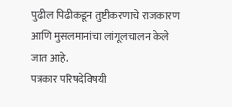पुढील पिढीकडून तुष्टीकरणाचे राजकारण आणि मुसलमानांचा लांगूलचालन केले जात आहे.
पत्रकार परिषदेविषयी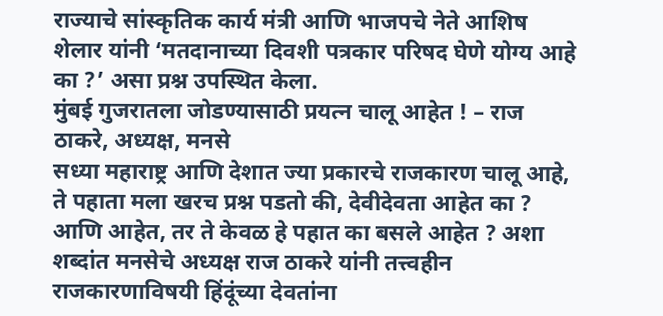राज्याचे सांस्कृतिक कार्य मंत्री आणि भाजपचे नेते आशिष शेलार यांनी ‘मतदानाच्या दिवशी पत्रकार परिषद घेणे योग्य आहे का ?’ असा प्रश्न उपस्थित केला.
मुंबई गुजरातला जोडण्यासाठी प्रयत्न चालू आहेत ! – राज ठाकरे, अध्यक्ष, मनसे
सध्या महाराष्ट्र आणि देशात ज्या प्रकारचे राजकारण चालू आहे, ते पहाता मला खरच प्रश्न पडतो की, देवीदेवता आहेत का ? आणि आहेत, तर ते केवळ हे पहात का बसले आहेत ? अशा शब्दांत मनसेचे अध्यक्ष राज ठाकरे यांनी तत्त्वहीन राजकारणाविषयी हिंदूंच्या देवतांना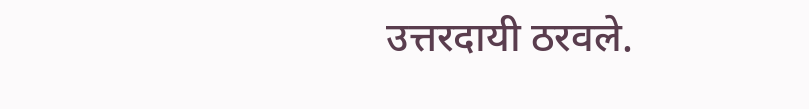उत्तरदायी ठरवले.